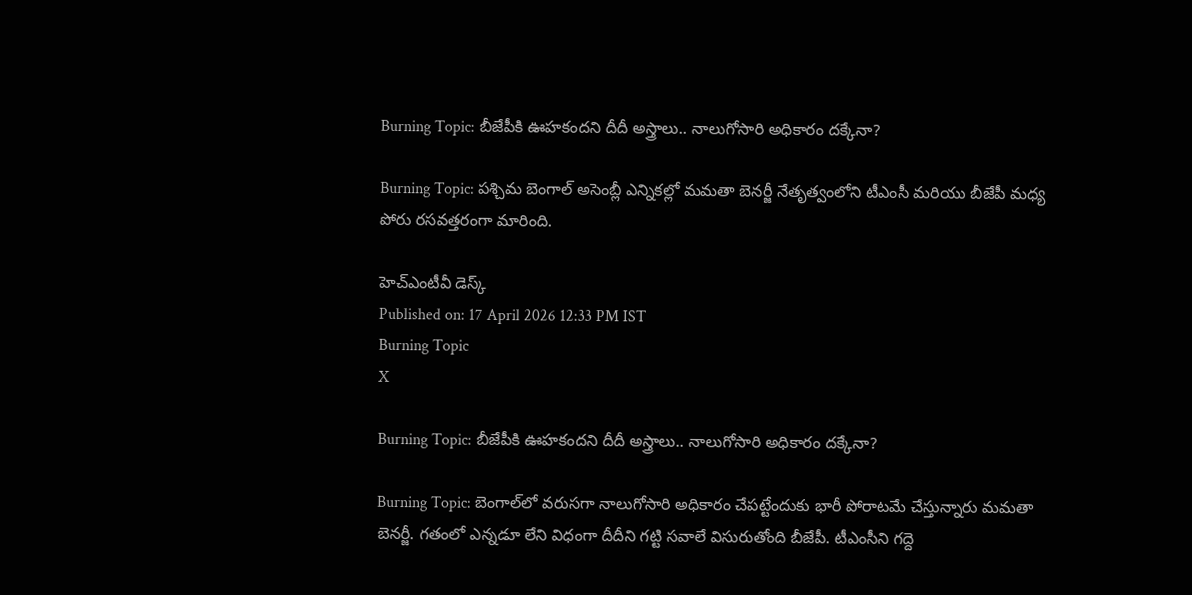Burning Topic: బీజేపీకి ఊహకందని దీదీ అస్త్రాలు.. నాలుగోసారి అధికారం దక్కేనా?

Burning Topic: పశ్చిమ బెంగాల్ అసెంబ్లీ ఎన్నికల్లో మమతా బెనర్జీ నేతృత్వంలోని టీఎంసీ మరియు బీజేపీ మధ్య పోరు రసవత్తరంగా మారింది.

హెచ్ఎంటీవీ డెస్క్
Published on: 17 April 2026 12:33 PM IST
Burning Topic
X

Burning Topic: బీజేపీకి ఊహకందని దీదీ అస్త్రాలు.. నాలుగోసారి అధికారం దక్కేనా?

Burning Topic: బెంగాల్‌లో వరుసగా నాలుగోసారి అధికారం చేపట్టేందుకు భారీ పోరాటమే చేస్తున్నారు మమతా బెనర్జీ. గతంలో ఎన్నడూ లేని విధంగా దీదీని గట్టి సవాలే విసురుతోంది బీజేపీ. టీఎంసీని గద్దె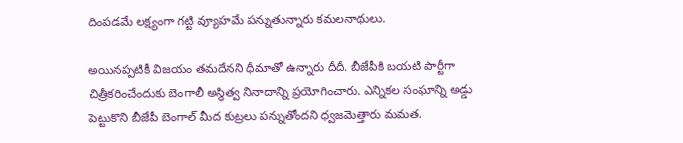దింపడమే లక్ష్యంగా గట్టి వ్యూహమే పన్నుతున్నారు కమలనాథులు.

అయినప్పటికీ విజయం తమదేనని ధీమాతో ఉన్నారు దీదీ. బీజేపీకి బయటి పార్టీగా చిత్రీకరించేందుకు బెంగాలీ అస్థిత్వ నినాదాన్ని ప్రయోగించారు. ఎన్నికల సంఘాన్ని అడ్డు పెట్టుకొని బీజేపీ బెంగాల్ మీద కుట్రలు పన్నుతోందని ధ్వజమెత్తారు మమత.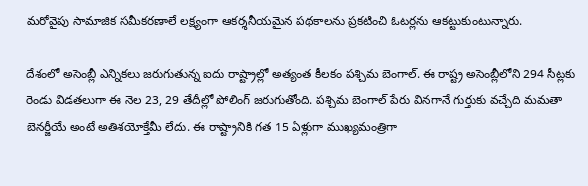మరోవైపు సామాజిక సమీకరణాలే లక్ష్యంగా ఆకర్శనీయమైన పథకాలను ప్రకటించి ఓటర్లను ఆకట్టుకుంటున్నారు.

దేశంలో అసెంబ్లీ ఎన్నికలు జరుగుతున్న ఐదు రాష్ట్రాల్లో అత్యంత కీలకం పశ్చిమ బెంగాల్. ఈ రాష్ట్ర అసెంబ్లీలోని 294 సీట్లకు రెండు విడతలుగా ఈ నెల 23, 29 తేదీల్లో పోలింగ్‌ జరుగుతోంది. పశ్చిమ బెంగాల్ పేరు వినగానే గుర్తుకు వచ్చేది మమతా బెనర్జీయే అంటే అతిశయోక్తేమీ లేదు. ఈ రాష్ట్రానికి గత 15 ఏళ్లుగా ముఖ్యమంత్రిగా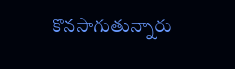కొనసాగుతున్నారు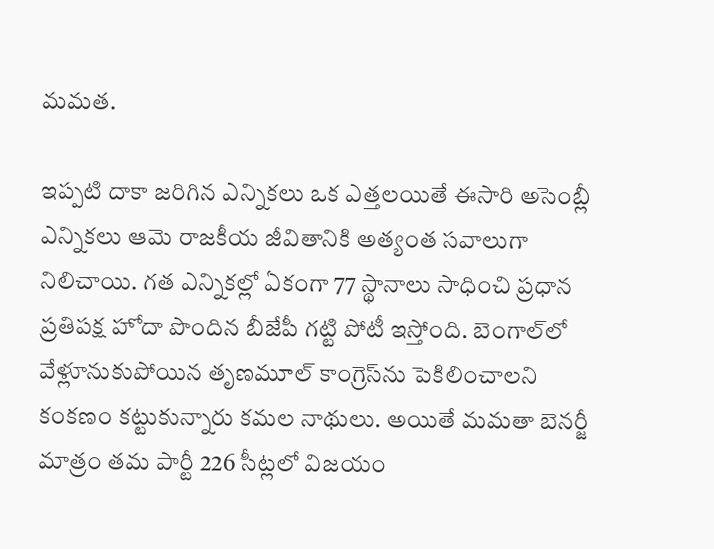మమత.

ఇప్పటి దాకా జరిగిన ఎన్నికలు ఒక ఎత్తలయితే ఈసారి అసెంబ్లీ ఎన్నికలు ఆమె రాజకీయ జీవితానికి అత్యంత సవాలుగా నిలిచాయి. గత ఎన్నికల్లో ఏకంగా 77 స్థానాలు సాధించి ప్రధాన ప్రతిపక్ష హోదా పొందిన బీజేపీ గట్టి పోటీ ఇస్తోంది. బెంగాల్‌లో వేళ్లూనుకుపోయిన తృణమూల్ కాంగ్రెస్‌ను పెకిలించాలని కంకణం కట్టుకున్నారు కమల నాథులు. అయితే మమతా బెనర్జీ మాత్రం తమ పార్టీ 226 సీట్లలో విజయం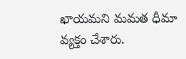ఖాయమని మమత ధీమా వ్యక్తం చేశారు.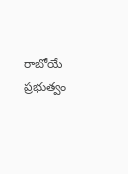రాబోయే ప్రభుత్వం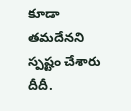కూడా తమదేనని స్పష్టం చేశారు దీదీ.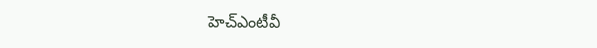హెచ్ఎంటీవీ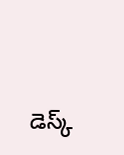డెస్క్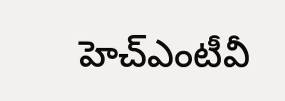హెచ్ఎంటీవీ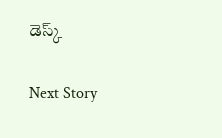డెస్క్

Next Story